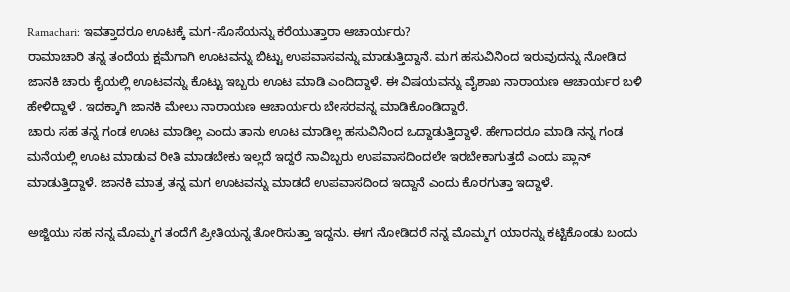Ramachari: ಇವತ್ತಾದರೂ ಊಟಕ್ಕೆ ಮಗ-ಸೊಸೆಯನ್ನು ಕರೆಯುತ್ತಾರಾ ಆಚಾರ್ಯರು?
ರಾಮಾಚಾರಿ ತನ್ನ ತಂದೆಯ ಕ್ಷಮೆಗಾಗಿ ಊಟವನ್ನು ಬಿಟ್ಟು ಉಪವಾಸವನ್ನು ಮಾಡುತ್ತಿದ್ದಾನೆ. ಮಗ ಹಸುವಿನಿಂದ ಇರುವುದನ್ನು ನೋಡಿದ ಜಾನಕಿ ಚಾರು ಕೈಯಲ್ಲಿ ಊಟವನ್ನು ಕೊಟ್ಟು ಇಬ್ಬರು ಊಟ ಮಾಡಿ ಎಂದಿದ್ದಾಳೆ. ಈ ವಿಷಯವನ್ನು ವೈಶಾಖ ನಾರಾಯಣ ಆಚಾರ್ಯರ ಬಳಿ ಹೇಳಿದ್ದಾಳೆ . ಇದಕ್ಕಾಗಿ ಜಾನಕಿ ಮೇಲು ನಾರಾಯಣ ಆಚಾರ್ಯರು ಬೇಸರವನ್ನ ಮಾಡಿಕೊಂಡಿದ್ದಾರೆ.
ಚಾರು ಸಹ ತನ್ನ ಗಂಡ ಊಟ ಮಾಡಿಲ್ಲ ಎಂದು ತಾನು ಊಟ ಮಾಡಿಲ್ಲ ಹಸುವಿನಿಂದ ಒದ್ದಾಡುತ್ತಿದ್ದಾಳೆ. ಹೇಗಾದರೂ ಮಾಡಿ ನನ್ನ ಗಂಡ ಮನೆಯಲ್ಲಿ ಊಟ ಮಾಡುವ ರೀತಿ ಮಾಡಬೇಕು ಇಲ್ಲದೆ ಇದ್ದರೆ ನಾವಿಬ್ಬರು ಉಪವಾಸದಿಂದಲೇ ಇರಬೇಕಾಗುತ್ತದೆ ಎಂದು ಪ್ಲಾನ್ ಮಾಡುತ್ತಿದ್ದಾಳೆ. ಜಾನಕಿ ಮಾತ್ರ ತನ್ನ ಮಗ ಊಟವನ್ನು ಮಾಡದೆ ಉಪವಾಸದಿಂದ ಇದ್ದಾನೆ ಎಂದು ಕೊರಗುತ್ತಾ ಇದ್ದಾಳೆ.

ಅಜ್ಜಿಯು ಸಹ ನನ್ನ ಮೊಮ್ಮಗ ತಂದೆಗೆ ಪ್ರೀತಿಯನ್ನ ತೋರಿಸುತ್ತಾ ಇದ್ದನು. ಈಗ ನೋಡಿದರೆ ನನ್ನ ಮೊಮ್ಮಗ ಯಾರನ್ನು ಕಟ್ಟಿಕೊಂಡು ಬಂದು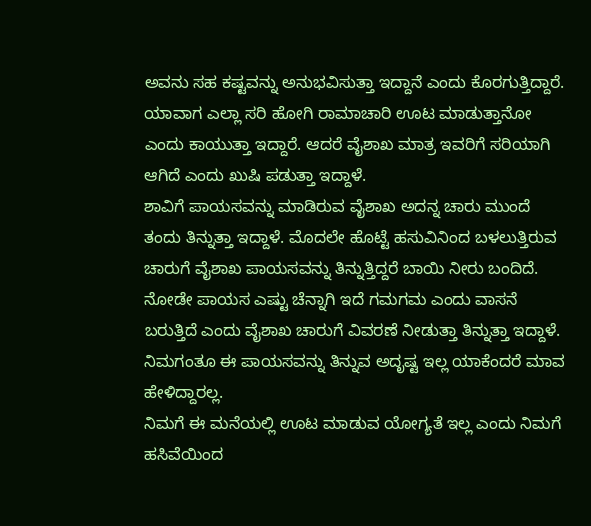ಅವನು ಸಹ ಕಷ್ಟವನ್ನು ಅನುಭವಿಸುತ್ತಾ ಇದ್ದಾನೆ ಎಂದು ಕೊರಗುತ್ತಿದ್ದಾರೆ. ಯಾವಾಗ ಎಲ್ಲಾ ಸರಿ ಹೋಗಿ ರಾಮಾಚಾರಿ ಊಟ ಮಾಡುತ್ತಾನೋ ಎಂದು ಕಾಯುತ್ತಾ ಇದ್ದಾರೆ. ಆದರೆ ವೈಶಾಖ ಮಾತ್ರ ಇವರಿಗೆ ಸರಿಯಾಗಿ ಆಗಿದೆ ಎಂದು ಖುಷಿ ಪಡುತ್ತಾ ಇದ್ದಾಳೆ.
ಶಾವಿಗೆ ಪಾಯಸವನ್ನು ಮಾಡಿರುವ ವೈಶಾಖ ಅದನ್ನ ಚಾರು ಮುಂದೆ ತಂದು ತಿನ್ನುತ್ತಾ ಇದ್ದಾಳೆ. ಮೊದಲೇ ಹೊಟ್ಟೆ ಹಸುವಿನಿಂದ ಬಳಲುತ್ತಿರುವ ಚಾರುಗೆ ವೈಶಾಖ ಪಾಯಸವನ್ನು ತಿನ್ನುತ್ತಿದ್ದರೆ ಬಾಯಿ ನೀರು ಬಂದಿದೆ. ನೋಡೇ ಪಾಯಸ ಎಷ್ಟು ಚೆನ್ನಾಗಿ ಇದೆ ಗಮಗಮ ಎಂದು ವಾಸನೆ ಬರುತ್ತಿದೆ ಎಂದು ವೈಶಾಖ ಚಾರುಗೆ ವಿವರಣೆ ನೀಡುತ್ತಾ ತಿನ್ನುತ್ತಾ ಇದ್ದಾಳೆ. ನಿಮಗಂತೂ ಈ ಪಾಯಸವನ್ನು ತಿನ್ನುವ ಅದೃಷ್ಟ ಇಲ್ಲ ಯಾಕೆಂದರೆ ಮಾವ ಹೇಳಿದ್ದಾರಲ್ಲ.
ನಿಮಗೆ ಈ ಮನೆಯಲ್ಲಿ ಊಟ ಮಾಡುವ ಯೋಗ್ಯತೆ ಇಲ್ಲ ಎಂದು ನಿಮಗೆ ಹಸಿವೆಯಿಂದ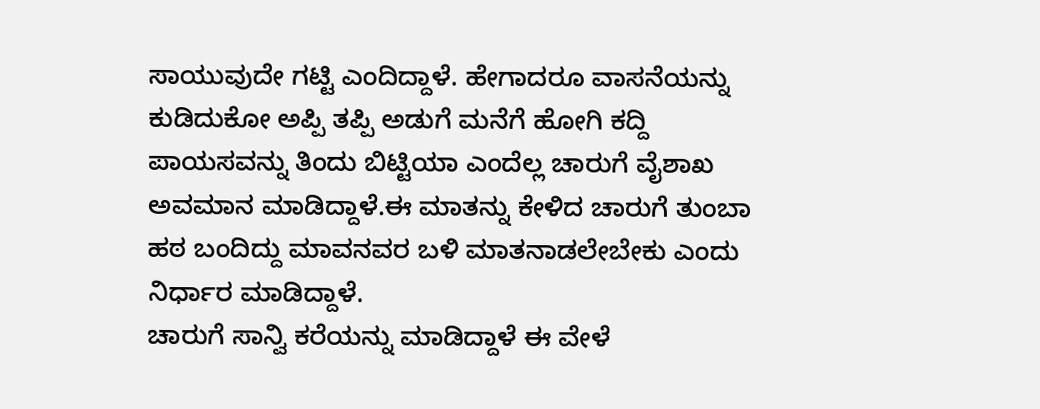ಸಾಯುವುದೇ ಗಟ್ಟಿ ಎಂದಿದ್ದಾಳೆ. ಹೇಗಾದರೂ ವಾಸನೆಯನ್ನು ಕುಡಿದುಕೋ ಅಪ್ಪಿ ತಪ್ಪಿ ಅಡುಗೆ ಮನೆಗೆ ಹೋಗಿ ಕದ್ದಿ ಪಾಯಸವನ್ನು ತಿಂದು ಬಿಟ್ಟಿಯಾ ಎಂದೆಲ್ಲ ಚಾರುಗೆ ವೈಶಾಖ ಅವಮಾನ ಮಾಡಿದ್ದಾಳೆ.ಈ ಮಾತನ್ನು ಕೇಳಿದ ಚಾರುಗೆ ತುಂಬಾ ಹಠ ಬಂದಿದ್ದು ಮಾವನವರ ಬಳಿ ಮಾತನಾಡಲೇಬೇಕು ಎಂದು ನಿರ್ಧಾರ ಮಾಡಿದ್ದಾಳೆ.
ಚಾರುಗೆ ಸಾನ್ವಿ ಕರೆಯನ್ನು ಮಾಡಿದ್ದಾಳೆ ಈ ವೇಳೆ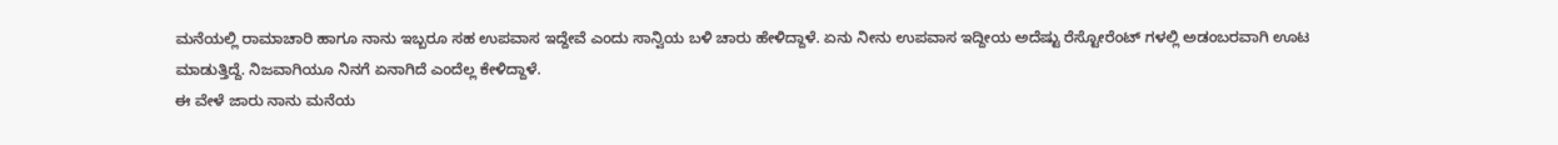ಮನೆಯಲ್ಲಿ ರಾಮಾಚಾರಿ ಹಾಗೂ ನಾನು ಇಬ್ಬರೂ ಸಹ ಉಪವಾಸ ಇದ್ದೇವೆ ಎಂದು ಸಾನ್ವಿಯ ಬಳಿ ಚಾರು ಹೇಳಿದ್ದಾಳೆ. ಏನು ನೀನು ಉಪವಾಸ ಇದ್ದೀಯ ಅದೆಷ್ಟು ರೆಸ್ಟೋರೆಂಟ್ ಗಳಲ್ಲಿ ಅಡಂಬರವಾಗಿ ಊಟ ಮಾಡುತ್ತಿದ್ದೆ. ನಿಜವಾಗಿಯೂ ನಿನಗೆ ಏನಾಗಿದೆ ಎಂದೆಲ್ಲ ಕೇಳಿದ್ದಾಳೆ.
ಈ ವೇಳೆ ಜಾರು ನಾನು ಮನೆಯ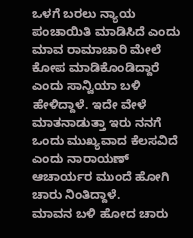ಒಳಗೆ ಬರಲು ನ್ಯಾಯ ಪಂಚಾಯಿತಿ ಮಾಡಿಸಿದೆ ಎಂದು ಮಾವ ರಾಮಾಚಾರಿ ಮೇಲೆ ಕೋಪ ಮಾಡಿಕೊಂಡಿದ್ದಾರೆ ಎಂದು ಸಾನ್ವಿಯಾ ಬಳಿ ಹೇಳಿದ್ದಾಳೆ. ಇದೇ ವೇಳೆ ಮಾತನಾಡುತ್ತಾ ಇರು ನನಗೆ ಒಂದು ಮುಖ್ಯವಾದ ಕೆಲಸವಿದೆ ಎಂದು ನಾರಾಯಣ್ ಆಚಾರ್ಯರ ಮುಂದೆ ಹೋಗಿ ಚಾರು ನಿಂತಿದ್ದಾಳೆ.
ಮಾವನ ಬಳಿ ಹೋದ ಚಾರು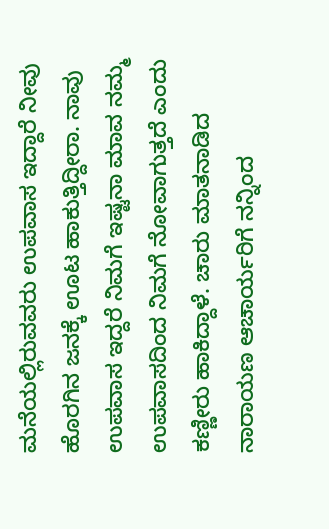ಮನೆಯಲ್ಲಿರುವವರು ಉಪವಾಸ ಇದ್ದಾರೆ ನೀವು ಹೊರಗಿನ ಜನಕ್ಕೆ ಊಟ ಹಾಕುತ್ತಿದ್ದೀರಾ. ನಾವು ಉಪವಾಸ ಇದ್ದರೆ ನಿಮಗೆ ಇಷ್ಟನಾ ಮಾವ ನಮ್ಮ ಉಪವಾಸದಿಂದ ನಿಮಗೆ ನೋವಾಗುತ್ತದೆ ಎಂದು ಕಣ್ಣೀರು ಹಾಕಿದ್ದಾಳೆ. ಚಾರು ಮಾತನಾಡಿದ ನಾರಾಯಣ ಆಚಾರ್ಯರಿಗೆ ನನ್ನಿಂದ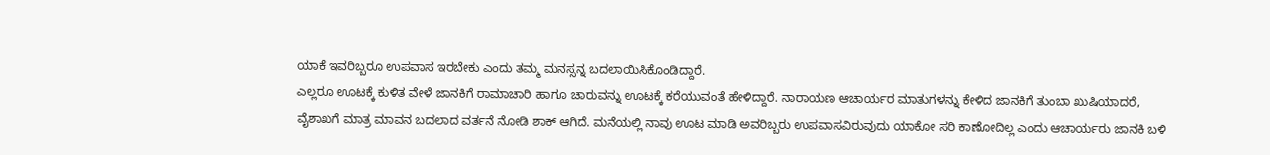ಯಾಕೆ ಇವರಿಬ್ಬರೂ ಉಪವಾಸ ಇರಬೇಕು ಎಂದು ತಮ್ಮ ಮನಸ್ಸನ್ನ ಬದಲಾಯಿಸಿಕೊಂಡಿದ್ದಾರೆ.
ಎಲ್ಲರೂ ಊಟಕ್ಕೆ ಕುಳಿತ ವೇಳೆ ಜಾನಕಿಗೆ ರಾಮಾಚಾರಿ ಹಾಗೂ ಚಾರುವನ್ನು ಊಟಕ್ಕೆ ಕರೆಯುವಂತೆ ಹೇಳಿದ್ದಾರೆ. ನಾರಾಯಣ ಆಚಾರ್ಯರ ಮಾತುಗಳನ್ನು ಕೇಳಿದ ಜಾನಕಿಗೆ ತುಂಬಾ ಖುಷಿಯಾದರೆ, ವೈಶಾಖಗೆ ಮಾತ್ರ ಮಾವನ ಬದಲಾದ ವರ್ತನೆ ನೋಡಿ ಶಾಕ್ ಆಗಿದೆ. ಮನೆಯಲ್ಲಿ ನಾವು ಊಟ ಮಾಡಿ ಅವರಿಬ್ಬರು ಉಪವಾಸವಿರುವುದು ಯಾಕೋ ಸರಿ ಕಾಣೋದಿಲ್ಲ ಎಂದು ಆಚಾರ್ಯರು ಜಾನಕಿ ಬಳಿ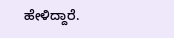ಹೇಳಿದ್ದಾರೆ.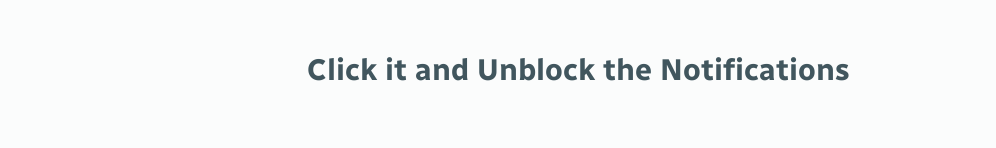Click it and Unblock the Notifications